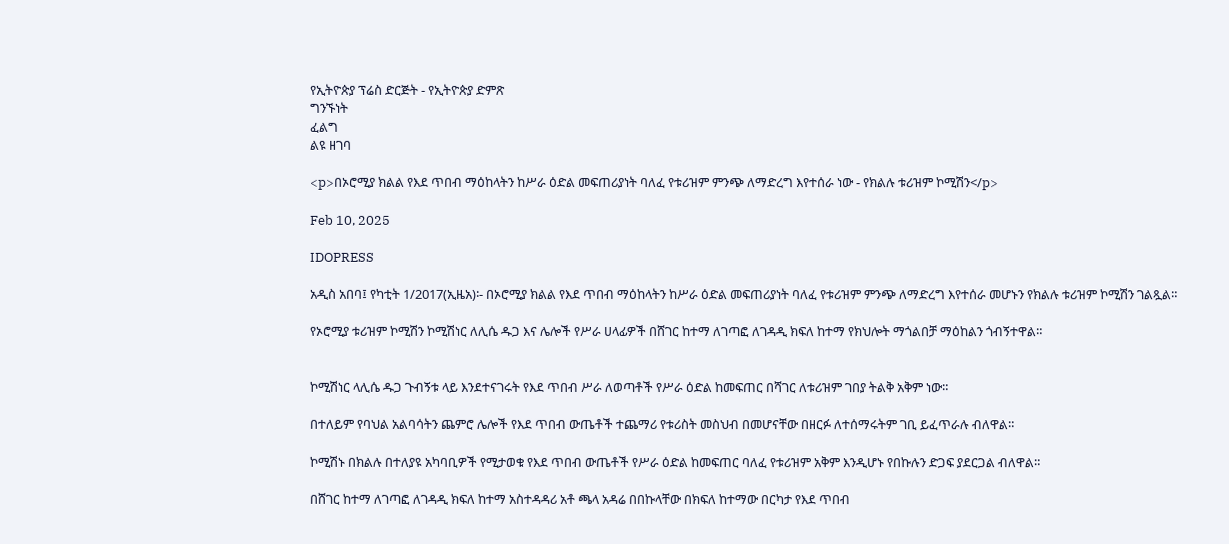የኢትዮጵያ ፕሬስ ድርጅት - የኢትዮጵያ ድምጽ
ግንኙነት
ፈልግ
ልዩ ዘገባ

<p>በኦሮሚያ ክልል የእደ ጥበብ ማዕከላትን ከሥራ ዕድል መፍጠሪያነት ባለፈ የቱሪዝም ምንጭ ለማድረግ እየተሰራ ነው - የክልሉ ቱሪዝም ኮሚሽን</p>

Feb 10, 2025

IDOPRESS

አዲስ አበባ፤ የካቲት 1/2017(ኢዜአ)፡- በኦሮሚያ ክልል የእደ ጥበብ ማዕከላትን ከሥራ ዕድል መፍጠሪያነት ባለፈ የቱሪዝም ምንጭ ለማድረግ እየተሰራ መሆኑን የክልሉ ቱሪዝም ኮሚሽን ገልጿል።

የኦሮሚያ ቱሪዝም ኮሚሽን ኮሚሽነር ለሊሴ ዱጋ እና ሌሎች የሥራ ሀላፊዎች በሸገር ከተማ ለገጣፎ ለገዳዲ ክፍለ ከተማ የክህሎት ማጎልበቻ ማዕከልን ጎብኝተዋል።


ኮሚሽነር ላሊሴ ዱጋ ጉብኝቱ ላይ እንደተናገሩት የእደ ጥበብ ሥራ ለወጣቶች የሥራ ዕድል ከመፍጠር በሻገር ለቱሪዝም ገበያ ትልቅ አቅም ነው።

በተለይም የባህል አልባሳትን ጨምሮ ሌሎች የእደ ጥበብ ውጤቶች ተጨማሪ የቱሪስት መስህብ በመሆናቸው በዘርፉ ለተሰማሩትም ገቢ ይፈጥራሉ ብለዋል።

ኮሚሽኑ በክልሉ በተለያዩ አካባቢዎች የሚታወቁ የእደ ጥበብ ውጤቶች የሥራ ዕድል ከመፍጠር ባለፈ የቱሪዝም አቅም እንዲሆኑ የበኩሉን ድጋፍ ያደርጋል ብለዋል።

በሸገር ከተማ ለገጣፎ ለገዳዲ ክፍለ ከተማ አስተዳዳሪ አቶ ጫላ አዳሬ በበኩላቸው በክፍለ ከተማው በርካታ የእደ ጥበብ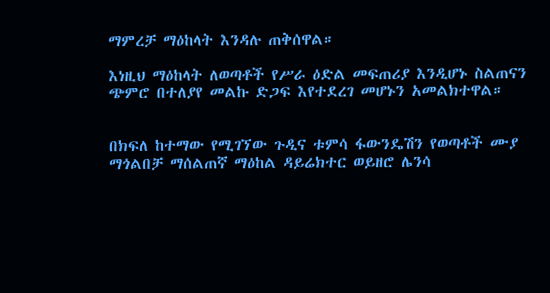ማምረቻ ማዕከላት እንዳሉ ጠቅሰዋል።

እነዚህ ማዕከላት ለወጣቶች የሥራ ዕድል መፍጠሪያ እንዲሆኑ ስልጠናን ጭምሮ በተለያየ መልኩ ድጋፍ እየተደረገ መሆኑን አመልክተዋል።


በክፍለ ከተማው የሚገኘው ጉዲና ቱምሳ ፋውንዴሽን የወጣቶች ሙያ ማጎልበቻ ማሰልጠኛ ማዕከል ዳይሬክተር ወይዘሮ ሌንሳ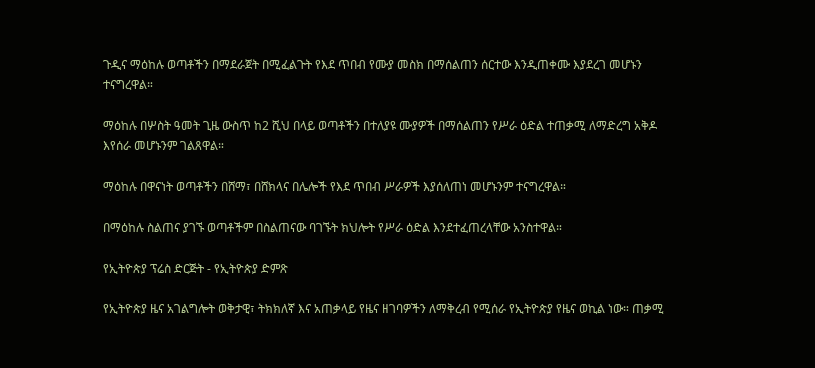ጉዲና ማዕከሉ ወጣቶችን በማደራጀት በሚፈልጉት የእደ ጥበብ የሙያ መስክ በማሰልጠን ሰርተው እንዲጠቀሙ እያደረገ መሆኑን ተናግረዋል።

ማዕከሉ በሦስት ዓመት ጊዜ ውስጥ ከ2 ሺህ በላይ ወጣቶችን በተለያዩ ሙያዎች በማሰልጠን የሥራ ዕድል ተጠቃሚ ለማድረግ አቅዶ እየሰራ መሆኑንም ገልጸዋል።

ማዕከሉ በዋናነት ወጣቶችን በሸማ፣ በሸክላና በሌሎች የእደ ጥበብ ሥራዎች እያሰለጠነ መሆኑንም ተናግረዋል።

በማዕከሉ ስልጠና ያገኙ ወጣቶችም በስልጠናው ባገኙት ክህሎት የሥራ ዕድል እንደተፈጠረላቸው አንስተዋል።

የኢትዮጵያ ፕሬስ ድርጅት - የኢትዮጵያ ድምጽ

የኢትዮጵያ ዜና አገልግሎት ወቅታዊ፣ ትክክለኛ እና አጠቃላይ የዜና ዘገባዎችን ለማቅረብ የሚሰራ የኢትዮጵያ የዜና ወኪል ነው። ጠቃሚ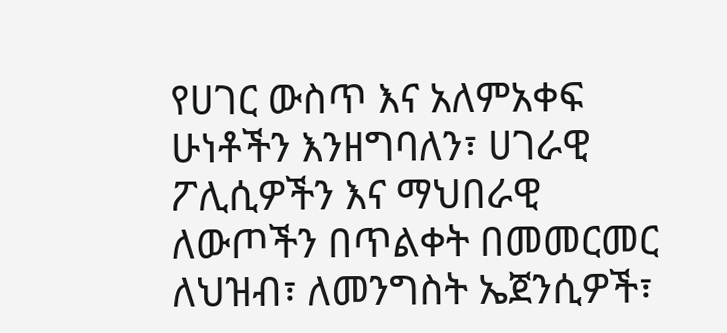የሀገር ውስጥ እና አለምአቀፍ ሁነቶችን እንዘግባለን፣ ሀገራዊ ፖሊሲዎችን እና ማህበራዊ ለውጦችን በጥልቀት በመመርመር ለህዝብ፣ ለመንግስት ኤጀንሲዎች፣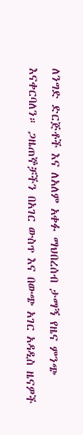ለንግድ ድርጅቶች እና ለአለም አቀፉ ማህበረሰብ ታማኝ የዜና ምንጭ እናቀርባለን። ጋዜጠኞቻችን በአገር ውስጥ እና በውጭ አገር አዳዲስ ዜናዎች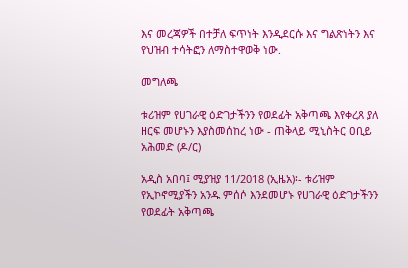እና መረጃዎች በተቻለ ፍጥነት እንዲደርሱ እና ግልጽነትን እና የህዝብ ተሳትፎን ለማስተዋወቅ ነው.

መግለጫ

ቱሪዝም የሀገራዊ ዕድገታችንን የወደፊት አቅጣጫ እየቀረጸ ያለ ዘርፍ መሆኑን እያስመሰከረ ነው - ጠቅላይ ሚኒስትር ዐቢይ አሕመድ (ዶ/ር)

አዲስ አበባ፤ ሚያዝያ 11/2018 (ኢዜአ)፡- ቱሪዝም የኢኮኖሚያችን አንዱ ምሰሶ እንደመሆኑ የሀገራዊ ዕድገታችንን የወደፊት አቅጣጫ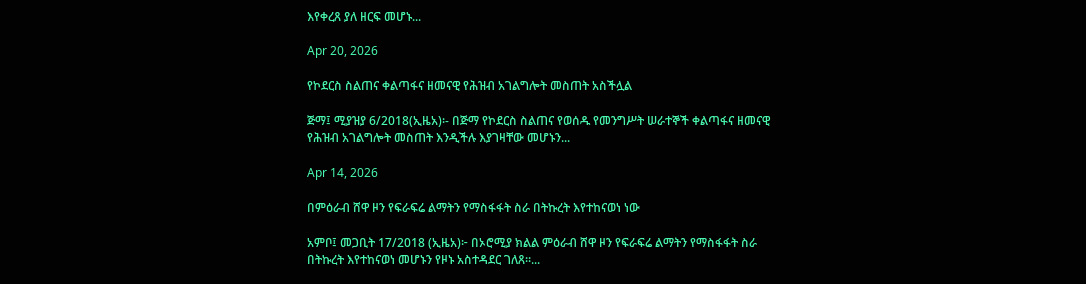እየቀረጸ ያለ ዘርፍ መሆኑ...

Apr 20, 2026

የኮደርስ ስልጠና ቀልጣፋና ዘመናዊ የሕዝብ አገልግሎት መስጠት አስችሏል

ጅማ፤ ሚያዝያ 6/2018(ኢዜአ)፡- በጅማ የኮደርስ ስልጠና የወሰዱ የመንግሥት ሠራተኞች ቀልጣፋና ዘመናዊ የሕዝብ አገልግሎት መስጠት እንዲችሉ እያገዛቸው መሆኑን...

Apr 14, 2026

በምዕራብ ሸዋ ዞን የፍራፍሬ ልማትን የማስፋፋት ስራ በትኩረት እየተከናወነ ነው

አምቦ፤ መጋቢት 17/2018 (ኢዜአ)፦ በኦሮሚያ ክልል ምዕራብ ሸዋ ዞን የፍራፍሬ ልማትን የማስፋፋት ስራ በትኩረት እየተከናወነ መሆኑን የዞኑ አስተዳደር ገለጸ።...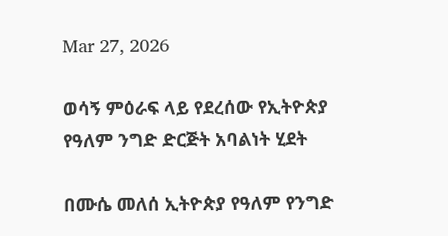Mar 27, 2026

ወሳኝ ምዕራፍ ላይ የደረሰው የኢትዮጵያ የዓለም ንግድ ድርጅት አባልነት ሂደት

በሙሴ መለሰ ኢትዮጵያ የዓለም የንግድ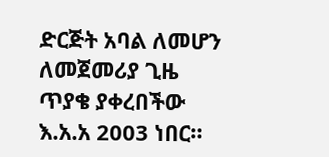ድርጅት አባል ለመሆን ለመጀመሪያ ጊዜ ጥያቄ ያቀረበችው እ.አ.አ 2003 ነበር።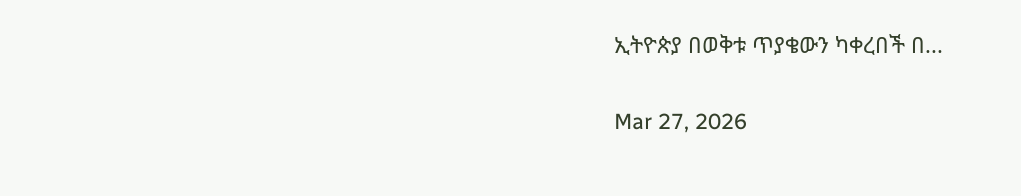ኢትዮጵያ በወቅቱ ጥያቄውን ካቀረበች በ...

Mar 27, 2026